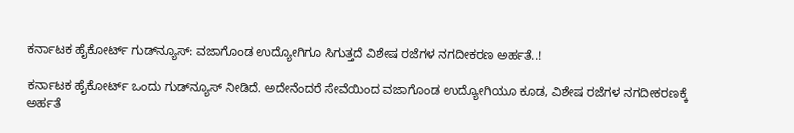ಕರ್ನಾಟಕ ಹೈಕೋರ್ಟ್ ಗುಡ್‌ನ್ಯೂಸ್: ವಜಾಗೊಂಡ ಉದ್ಯೋಗಿಗೂ ಸಿಗುತ್ತದೆ ವಿಶೇಷ ರಜೆಗಳ ನಗದೀಕರಣ ಅರ್ಹತೆ..!

ಕರ್ನಾಟಕ ಹೈಕೋರ್ಟ್ ಒಂದು ಗುಡ್‌ನ್ಯೂಸ್ ನೀಡಿದೆ. ಅದೇನೆಂದರೆ ಸೇವೆಯಿಂದ ವಜಾಗೊಂಡ ಉದ್ಯೋಗಿಯೂ ಕೂಡ, ವಿಶೇಷ ರಜೆಗಳ ನಗದೀಕರಣಕ್ಕೆ ಅರ್ಹತೆ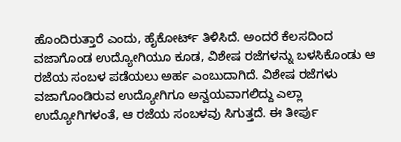ಹೊಂದಿರುತ್ತಾರೆ ಎಂದು, ಹೈಕೋರ್ಟ್ ತಿಳಿಸಿದೆ. ಅಂದರೆ ಕೆಲಸದಿಂದ ವಜಾಗೊಂಡ ಉದ್ಯೋಗಿಯೂ ಕೂಡ, ವಿಶೇಷ ರಜೆಗಳನ್ನು ಬಳಸಿಕೊಂಡು ಆ ರಜೆಯ ಸಂಬಳ ಪಡೆಯಲು ಅರ್ಹ ಎಂಬುದಾಗಿದೆ. ವಿಶೇಷ ರಜೆಗಳು ವಜಾಗೊಂಡಿರುವ ಉದ್ಯೋಗಿಗೂ ಅನ್ವಯವಾಗಲಿದ್ದು ಎಲ್ಲಾ ಉದ್ಯೋಗಿಗಳಂತೆ, ಆ ರಜೆಯ ಸಂಬಳವು ಸಿಗುತ್ತದೆ. ಈ ತೀರ್ಪು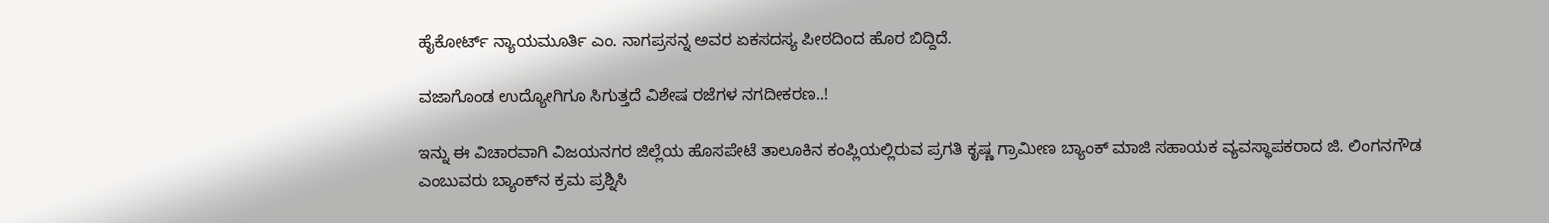ಹೈಕೋರ್ಟ್ ನ್ಯಾಯಮೂರ್ತಿ ಎಂ. ನಾಗಪ್ರಸನ್ನ ಅವರ ಏಕಸದಸ್ಯ ಪೀಠದಿಂದ ಹೊರ ಬಿದ್ದಿದೆ.

ವಜಾಗೊಂಡ ಉದ್ಯೋಗಿಗೂ ಸಿಗುತ್ತದೆ ವಿಶೇಷ ರಜೆಗಳ ನಗದೀಕರಣ..!

ಇನ್ನು ಈ ವಿಚಾರವಾಗಿ ವಿಜಯನಗರ ಜಿಲ್ಲೆಯ ಹೊಸಪೇಟೆ ತಾಲೂಕಿನ ಕಂಪ್ಲಿಯಲ್ಲಿರುವ ಪ್ರಗತಿ ಕೃಷ್ಣ ಗ್ರಾಮೀಣ ಬ್ಯಾಂಕ್ ಮಾಜಿ ಸಹಾಯಕ ವ್ಯವಸ್ಥಾಪಕರಾದ ಜಿ. ಲಿಂಗನಗೌಡ ಎಂಬುವರು ಬ್ಯಾಂಕ್‌ನ ಕ್ರಮ ಪ್ರಶ್ನಿಸಿ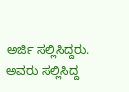ಅರ್ಜಿ ಸಲ್ಲಿಸಿದ್ದರು. ಅವರು ಸಲ್ಲಿಸಿದ್ದ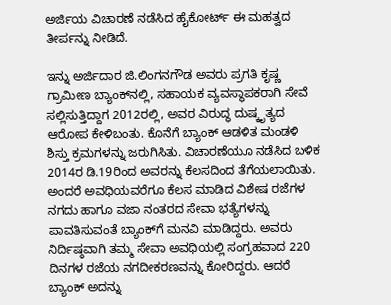ಅರ್ಜಿಯ ವಿಚಾರಣೆ ನಡೆಸಿದ ಹೈಕೋರ್ಟ್ ಈ ಮಹತ್ವದ ತೀರ್ಪನ್ನು ನೀಡಿದೆ.

ಇನ್ನು ಅರ್ಜಿದಾರ ಜಿ.ಲಿಂಗನಗೌಡ ಅವರು ಪ್ರಗತಿ ಕೃಷ್ಣ ಗ್ರಾಮೀಣ ಬ್ಯಾಂಕ್‌ನಲ್ಲಿ, ಸಹಾಯಕ ವ್ಯವಸ್ಥಾಪಕರಾಗಿ ಸೇವೆ ಸಲ್ಲಿಸುತ್ತಿದ್ದಾಗ 2012ರಲ್ಲಿ, ಅವರ ವಿರುದ್ಧ ದುಷ್ಕೃತ್ಯದ ಆರೋಪ ಕೇಳಿಬಂತು. ಕೊನೆಗೆ ಬ್ಯಾಂಕ್‌ ಆಡಳಿತ ಮಂಡಳಿ ಶಿಸ್ತು ಕ್ರಮಗಳನ್ನು ಜರುಗಿಸಿತು. ವಿಚಾರಣೆಯೂ ನಡೆಸಿದ ಬಳಿಕ 2014ರ ಡಿ.19ರಿಂದ ಅವರನ್ನು ಕೆಲಸದಿಂದ ತೆಗೆಯಲಾಯಿತು. ಅಂದರೆ ಅವಧಿಯವರೆಗೂ ಕೆಲಸ ಮಾಡಿದ ವಿಶೇಷ ರಜೆಗಳ ನಗದು ಹಾಗೂ ವಜಾ ನಂತರದ ಸೇವಾ ಭತ್ಯೆಗಳನ್ನು ಪಾವತಿಸುವಂತೆ ಬ್ಯಾಂಕ್‌ಗೆ ಮನವಿ ಮಾಡಿದ್ದರು. ಅವರು ನಿರ್ದಿಷ್ಠವಾಗಿ ತಮ್ಮ ಸೇವಾ ಅವಧಿಯಲ್ಲಿ ಸಂಗ್ರಹವಾದ 220 ದಿನಗಳ ರಜೆಯ ನಗದೀಕರಣವನ್ನು ಕೋರಿದ್ದರು. ಆದರೆ ಬ್ಯಾಂಕ್ ಅದನ್ನು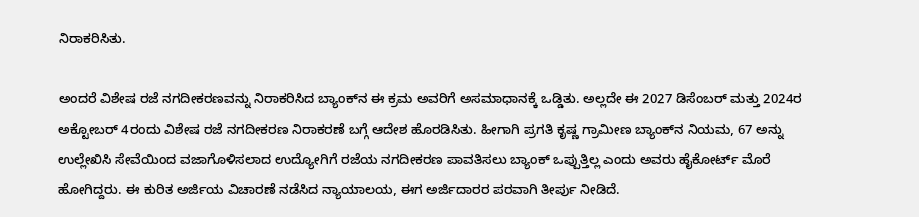ನಿರಾಕರಿಸಿತು.

ಅಂದರೆ ವಿಶೇಷ ರಜೆ ನಗದೀಕರಣವನ್ನು ನಿರಾಕರಿಸಿದ ಬ್ಯಾಂಕ್‌ನ ಈ ಕ್ರಮ ಅವರಿಗೆ ಅಸಮಾಧಾನಕ್ಕೆ ಒಡ್ಡಿತು. ಅಲ್ಲದೇ ಈ 2027 ಡಿಸೆಂಬರ್‍‌ ಮತ್ತು 2024ರ ಅಕ್ಟೋಬರ್‍‌ 4ರಂದು ವಿಶೇಷ ರಜೆ ನಗದೀಕರಣ ನಿರಾಕರಣೆ ಬಗ್ಗೆ ಆದೇಶ ಹೊರಡಿಸಿತು. ಹೀಗಾಗಿ ಪ್ರಗತಿ ಕೃಷ್ಣ ಗ್ರಾಮೀಣ ಬ್ಯಾಂಕ್‌ನ ನಿಯಮ, 67 ಅನ್ನು ಉಲ್ಲೇಖಿಸಿ ಸೇವೆಯಿಂದ ವಜಾಗೊಳಿಸಲಾದ ಉದ್ಯೋಗಿಗೆ ರಜೆಯ ನಗದೀಕರಣ ಪಾವತಿಸಲು ಬ್ಯಾಂಕ್ ಒಪ್ಪುತ್ತಿಲ್ಲ ಎಂದು ಅವರು ಹೈಕೋರ್ಟ್‌ ಮೊರೆ ಹೋಗಿದ್ದರು. ಈ ಕುರಿತ ಅರ್ಜಿಯ ವಿಚಾರಣೆ ನಡೆಸಿದ ನ್ಯಾಯಾಲಯ, ಈಗ ಅರ್ಜಿದಾರರ ಪರವಾಗಿ ತೀರ್ಪು ನೀಡಿದೆ.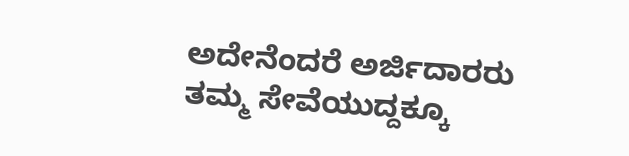ಅದೇನೆಂದರೆ ಅರ್ಜಿದಾರರು ತಮ್ಮ ಸೇವೆಯುದ್ದಕ್ಕೂ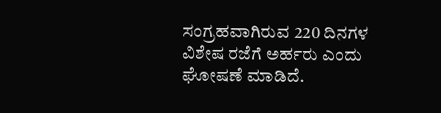ಸಂಗ್ರಹವಾಗಿರುವ 220 ದಿನಗಳ ವಿಶೇಷ ರಜೆಗೆ ಅರ್ಹರು ಎಂದು ಘೋಷಣೆ ಮಾಡಿದೆ.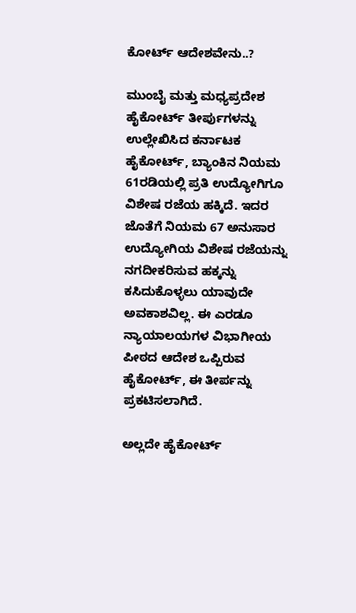ಕೋರ್ಟ್ ಆದೇಶವೇನು..?

ಮುಂಬೈ ಮತ್ತು ಮಧ್ಯಪ್ರದೇಶ ಹೈಕೋರ್ಟ್ ತೀರ್ಪುಗಳನ್ನು ಉಲ್ಲೇಖಿಸಿದ ಕರ್ನಾಟಕ ಹೈಕೋರ್ಟ್, ಬ್ಯಾಂಕಿನ ನಿಯಮ 61ರಡಿಯಲ್ಲಿ ಪ್ರತಿ ಉದ್ಯೋಗಿಗೂ ವಿಶೇಷ ರಜೆಯ ಹಕ್ಕಿದೆ. ಇದರ ಜೊತೆಗೆ ನಿಯಮ 67 ಅನುಸಾರ ಉದ್ಯೋಗಿಯ ವಿಶೇಷ ರಜೆಯನ್ನು ನಗದೀಕರಿಸುವ ಹಕ್ಕನ್ನು ಕಸಿದುಕೊಳ್ಳಲು ಯಾವುದೇ ಅವಕಾಶವಿಲ್ಲ. ಈ ಎರಡೂ ನ್ಯಾಯಾಲಯಗಳ ವಿಭಾಗೀಯ ಪೀಠದ ಆದೇಶ ಒಪ್ಪಿರುವ ಹೈಕೋರ್ಟ್, ಈ ತೀರ್ಪನ್ನು ಪ್ರಕಟಿಸಲಾಗಿದೆ.

ಅಲ್ಲದೇ ಹೈಕೋರ್ಟ್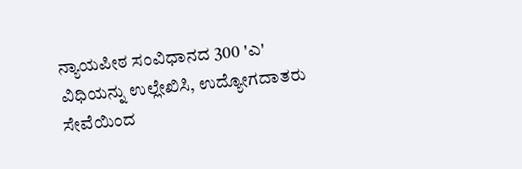ನ್ಯಾಯಪೀಠ ಸಂವಿಧಾನದ 300 'ಎ' ವಿಧಿಯನ್ನು ಉಲ್ಲೇಖಿಸಿ, ಉದ್ಯೋಗದಾತರು ಸೇವೆಯಿಂದ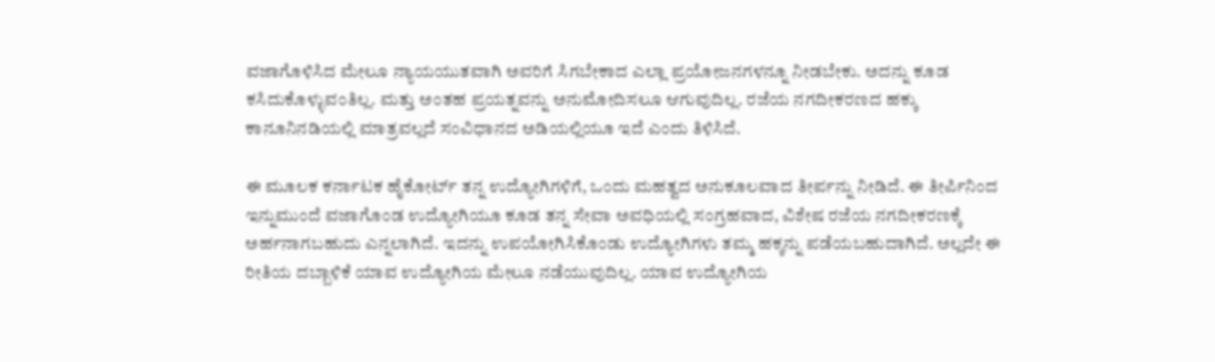ವಜಾಗೊಳಿಸಿದ ಮೇಲೂ ನ್ಯಾಯಯುತವಾಗಿ ಅವರಿಗೆ ಸಿಗಬೇಕಾದ ಎಲ್ಲಾ ಪ್ರಯೋಜನಗಳನ್ನೂ ನೀಡಬೇಕು. ಅದನ್ನು ಕೂಡ ಕಸಿದುಕೊಳ್ಳುವಂತಿಲ್ಲ. ಮತ್ತು ಅಂತಹ ಪ್ರಯತ್ನವನ್ನು ಅನುಮೋದಿಸಲೂ ಆಗುವುದಿಲ್ಲ. ರಜೆಯ ನಗದೀಕರಣದ ಹಕ್ಕು ಕಾನೂನಿನಡಿಯಲ್ಲಿ ಮಾತ್ರವಲ್ಲದೆ ಸಂವಿಧಾನದ ಅಡಿಯಲ್ಲಿಯೂ ಇದೆ ಎಂದು ತಿಳಿಸಿದೆ.

ಈ ಮೂಲಕ ಕರ್ನಾಟಕ ಹೈಕೋರ್ಟ್ ತನ್ನ ಉದ್ಯೋಗಿಗಳಿಗೆ, ಒಂದು ಮಹತ್ವದ ಅನುಕೂಲವಾದ ತೀರ್ಪನ್ನು ನೀಡಿದೆ. ಈ ತೀರ್ಪಿನಿಂದ ಇನ್ನುಮುಂದೆ ವಜಾಗೊಂಡ ಉದ್ಯೋಗಿಯೂ ಕೂಡ ತನ್ನ ಸೇವಾ ಅವಧಿಯಲ್ಲಿ ಸಂಗ್ರಹವಾದ, ವಿಶೇಷ ರಜೆಯ ನಗದೀಕರಣಕ್ಕೆ ಅರ್ಹನಾಗಬಹುದು ಎನ್ನಲಾಗಿದೆ. ಇದನ್ನು ಉಪಯೋಗಿಸಿಕೊಂಡು ಉದ್ಯೋಗಿಗಳು ತಮ್ಮ ಹಕ್ಕನ್ನು ಪಡೆಯಬಹುದಾಗಿದೆ. ಅಲ್ಲದೇ ಈ ರೀತಿಯ ದಬ್ಬಾಳಿಕೆ ಯಾವ ಉದ್ಯೋಗಿಯ ಮೇಲೂ ನಡೆಯುವುದಿಲ್ಲ. ಯಾವ ಉದ್ಯೋಗಿಯ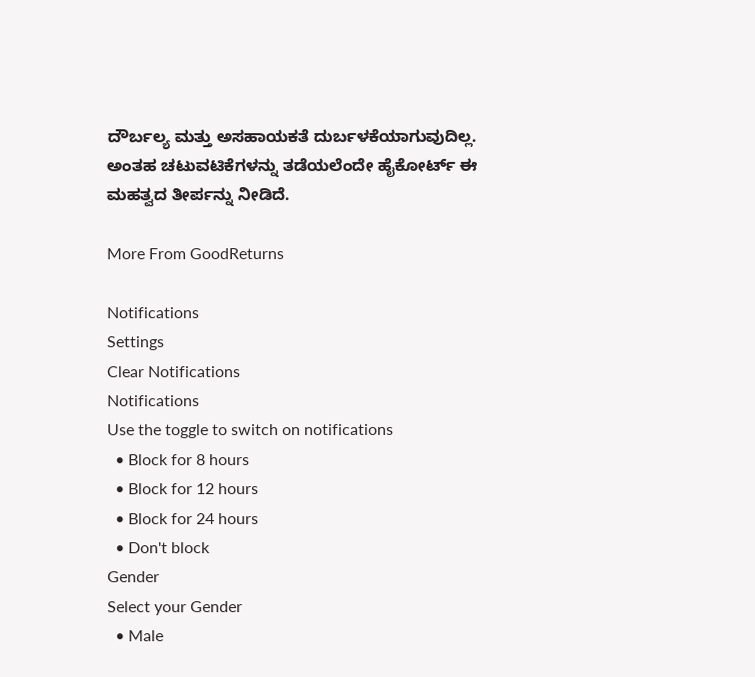ದೌರ್ಬಲ್ಯ ಮತ್ತು ಅಸಹಾಯಕತೆ ದುರ್ಬಳಕೆಯಾಗುವುದಿಲ್ಲ. ಅಂತಹ ಚಟುವಟಿಕೆಗಳನ್ನು ತಡೆಯಲೆಂದೇ ಹೈಕೋರ್ಟ್ ಈ ಮಹತ್ವದ ತೀರ್ಪನ್ನು ನೀಡಿದೆ.

More From GoodReturns

Notifications
Settings
Clear Notifications
Notifications
Use the toggle to switch on notifications
  • Block for 8 hours
  • Block for 12 hours
  • Block for 24 hours
  • Don't block
Gender
Select your Gender
  • Male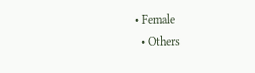• Female
  • Others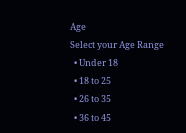Age
Select your Age Range
  • Under 18
  • 18 to 25
  • 26 to 35
  • 36 to 45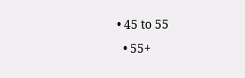• 45 to 55
  • 55+